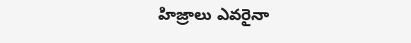హిజ్రాలు ఎవరైనా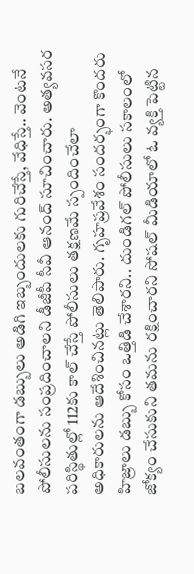బలవంతంగా డబ్బులు అడిగి ఇబ్బందులకు గురిచేస్తే, వేధిస్తే.. వెంటనే పోలీసులను సంప్రదించాలని డీజీపీ సీవీ ఆనంద్ సూచించారు. అత్యవసర పరిస్థితుల్లో 112కు కాల్ చేస్తే పోలీసులు తక్షణమే స్పందించేలా అధికారులను ఆదేశించినట్లు తెలిపారు. గృహప్రవేశం సందర్భంగా కొందరు హిజ్రాలు డబ్బు కోసం ఒత్తిడి చేశారని.. దుండిగల్ పోలీసులు సకాలంలో జోక్యం చేసుకుని తమను రక్షించారని సోషల్ మీడియాలో ఓ వ్యక్తి పెట్టిన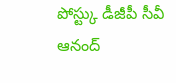పోస్ట్కు డీజీపీ సీవీ ఆనంద్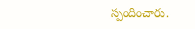స్పందించారు.